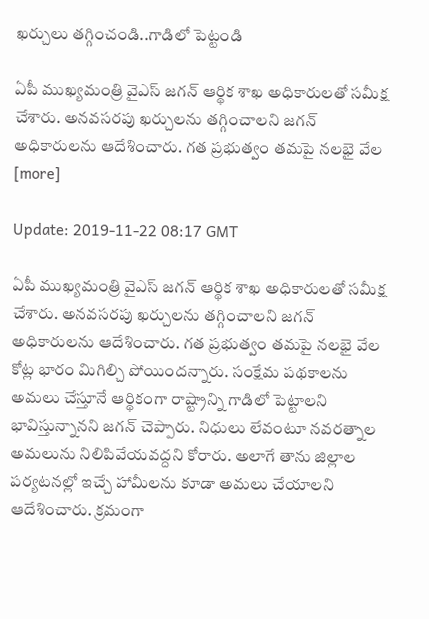ఖర్చులు తగ్గించండి..గాడిలో పెట్టండి

ఏపీ ముఖ్యమంత్రి వైఎస్ జగన్ ఆర్థిక శాఖ అధికారులతో సమీక్ష చేశారు. అనవసరపు ఖర్చులను తగ్గించాలని జగన్ అధికారులను ఆదేశించారు. గత ప్రభుత్వం తమపై నలభై వేల [more]

Update: 2019-11-22 08:17 GMT

ఏపీ ముఖ్యమంత్రి వైఎస్ జగన్ ఆర్థిక శాఖ అధికారులతో సమీక్ష చేశారు. అనవసరపు ఖర్చులను తగ్గించాలని జగన్ అధికారులను ఆదేశించారు. గత ప్రభుత్వం తమపై నలభై వేల కోట్ల భారం మిగిల్చి పోయిందన్నారు. సంక్షేమ పథకాలను అమలు చేస్తూనే ఆర్థికంగా రాష్ట్రాన్ని గాడిలో పెట్టాలని భావిస్తున్నానని జగన్ చెప్పారు. నిధులు లేవంటూ నవరత్నాల అమలును నిలిపివేయవద్దని కోరారు. అలాగే తాను జిల్లాల పర్యటనల్లో ఇచ్చే హామీలను కూడా అమలు చేయాలని ఆదేశించారు. క్రమంగా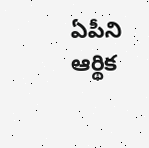ఏపీని ఆర్థిక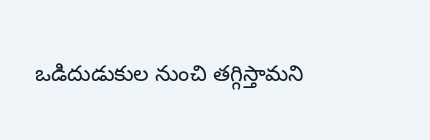ఒడిదుడుకుల నుంచి తగ్గిస్తామని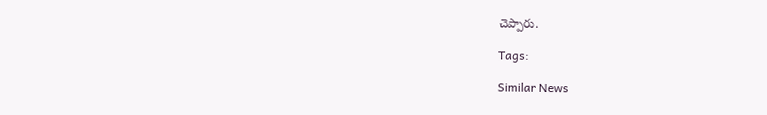చెప్పారు.

Tags:

Similar News